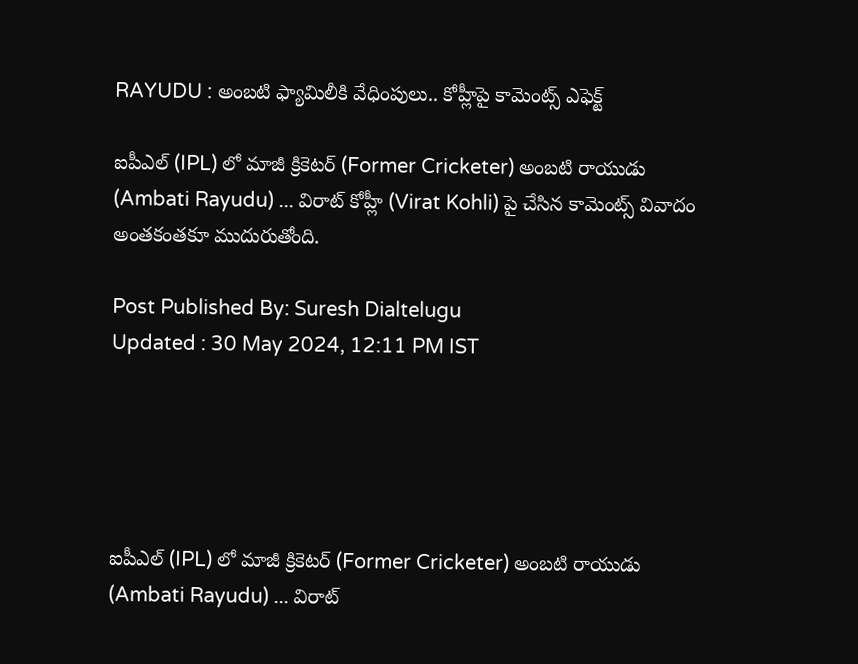RAYUDU : అంబటి ఫ్యామిలీకి వేధింపులు.. కోహ్లీపై కామెంట్స్ ఎఫెక్ట్

ఐపీఎల్ (IPL) లో మాజీ క్రికెటర్ (Former Cricketer) అంబటి రాయుడు (Ambati Rayudu) ... విరాట్ కోహ్లీ (Virat Kohli) పై చేసిన కామెంట్స్ వివాదం అంతకంతకూ ముదురుతోంది.

Post Published By: Suresh Dialtelugu
Updated : 30 May 2024, 12:11 PM IST





ఐపీఎల్ (IPL) లో మాజీ క్రికెటర్ (Former Cricketer) అంబటి రాయుడు (Ambati Rayudu) ... విరాట్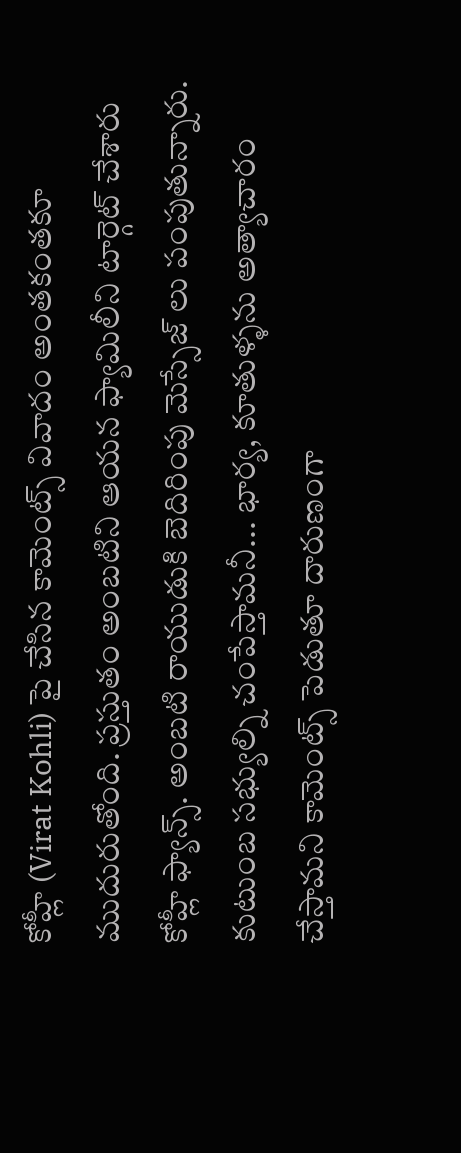కోహ్లీ (Virat Kohli) పై చేసిన కామెంట్స్ వివాదం అంతకంతకూ ముదురుతోంది. ప్రస్తుతం అంబటిని ఆయన ఫ్యామిలీని టార్గెట్ చేశారు కోహ్లీ ఫ్యాన్స్. అంబటి రాయుడుకి బెదిరింపు మెస్సేజ్ లు పంపుతున్నారు. కుటుంబ సభ్యుల్ని చంపేస్తామనీ... భార్య, కూతుళ్ళను అత్యాచారం చేస్తామని కామెంట్స్ పెడుతూ దారుణంగా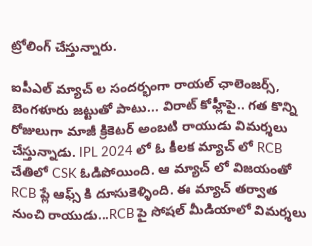ట్రోలింగ్ చేస్తున్నారు.

ఐపీఎల్ మ్యాచ్ ల సందర్భంగా రాయల్ ఛాలెంజర్స్, బెంగళూరు జట్టుతో పాటు... విరాట్ కోహ్లీపై.. గత కొన్ని రోజులుగా మాజీ క్రికెటర్ అంబటి రాయుడు విమర్శలు చేస్తున్నాడు. IPL 2024 లో ఓ కీలక మ్యాచ్ లో RCB చేతిలో CSK ఓడిపోయింది. ఆ మ్యాచ్ లో విజయంతో RCB ప్లే ఆఫ్స్ కి దూసుకెళ్ళింది. ఈ మ్యాచ్ తర్వాత నుంచి రాయుడు...RCB పై సోషల్ మీడియాలో విమర్శలు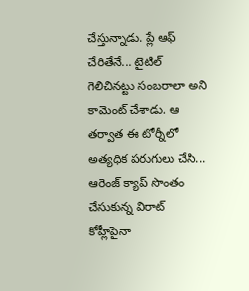చేస్తున్నాడు. ప్లే ఆఫ్ చేరితేనే... టైటిల్ గెలిచినట్టు సంబరాలా అని కామెంట్ చేశాడు. ఆ తర్వాత ఈ టోర్నీలో అత్యధిక పరుగులు చేసి... ఆరెంజ్ క్యాప్ సొంతం చేసుకున్న విరాట్ కోహ్లీపైనా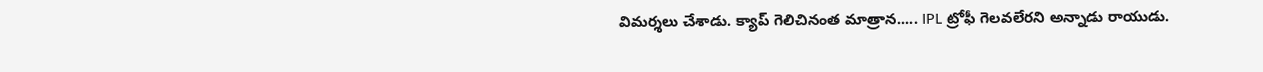విమర్శలు చేశాడు. క్యాప్ గెలిచినంత మాత్రాన..... IPL ట్రోఫీ గెలవలేరని అన్నాడు రాయుడు.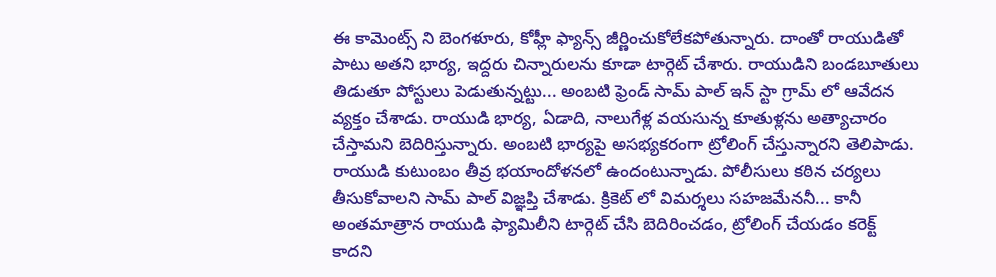ఈ కామెంట్స్ ని బెంగళూరు, కోహ్లీ ఫ్యాన్స్ జీర్ణించుకోలేకపోతున్నారు. దాంతో రాయుడితో పాటు అతని భార్య, ఇద్దరు చిన్నారులను కూడా టార్గెట్ చేశారు. రాయుడిని బండబూతులు తిడుతూ పోస్టులు పెడుతున్నట్టు... అంబటి ఫ్రెండ్ సామ్ పాల్ ఇన్ స్టా గ్రామ్ లో ఆవేదన వ్యక్తం చేశాడు. రాయుడి భార్య, ఏడాది, నాలుగేళ్ల వయసున్న కూతుళ్లను అత్యాచారం చేస్తామని బెదిరిస్తున్నారు. అంబటి భార్యపై అసభ్యకరంగా ట్రోలింగ్ చేస్తున్నారని తెలిపాడు. రాయుడి కుటుంబం తీవ్ర భయాందోళనలో ఉందంటున్నాడు. పోలీసులు కఠిన చర్యలు తీసుకోవాలని సామ్ పాల్ విజ్ఞప్తి చేశాడు. క్రికెట్ లో విమర్శలు సహజమేననీ... కానీ అంతమాత్రాన రాయుడి ఫ్యామిలీని టార్గెట్ చేసి బెదిరించడం, ట్రోలింగ్ చేయడం కరెక్ట్ కాదని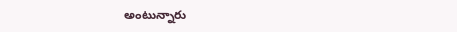అంటున్నారు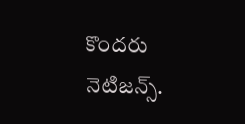కొందరు నెటిజన్స్.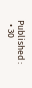Published :
  • 30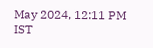May 2024, 12:11 PM IST